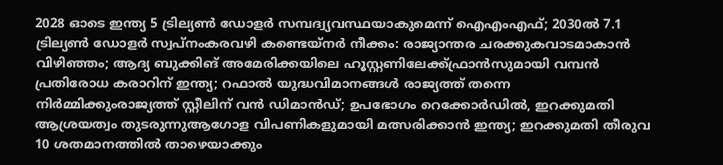2028 ഓടെ ഇന്ത്യ 5 ട്രില്യണ്‍ ഡോളര്‍ സമ്പദ്വ്യവസ്ഥയാകുമെന്ന് ഐഎംഎഫ്; 2030ല്‍ 7.1 ട്രില്യണ്‍ ഡോളര്‍ സ്വപ്നംകരവഴി കണ്ടെയ്നർ നീക്കം: രാജ്യാന്തര ചരക്കുകവാടമാകാൻ വിഴിഞ്ഞം; ആദ്യ ബുക്കിങ് അമേരിക്കയിലെ ഹൂസ്റ്റണിലേക്ക്ഫ്രാൻസുമായി വമ്പന്‍ പ്രതിരോധ കരാറിന് ഇന്ത്യ; റഫാല്‍ യുദ്ധവിമാനങ്ങള്‍ രാജ്യത്ത് തന്നെ നിര്‍മ്മിക്കുംരാജ്യത്ത് സ്റ്റീലിന് വൻ ഡിമാൻഡ്; ഉപഭോഗം റെക്കോർഡിൽ, ഇറക്കുമതി ആശ്രയത്വം തുടരുന്നുആഗോള വിപണികളുമായി മത്സരിക്കാൻ ഇന്ത്യ; ഇറക്കുമതി തീരുവ 10 ശതമാനത്തിൽ താഴെയാക്കും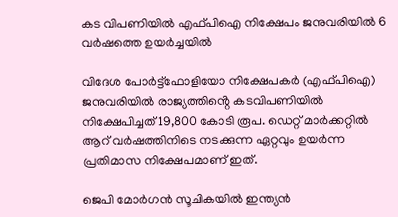കട വിപണിയില്‍ എഫ്‍പിഐ നിക്ഷേപം ജനുവരിയില്‍ 6 വര്‍ഷത്തെ ഉയര്‍ച്ചയില്‍

വിദേശ പോർട്ട്ഫോളിയോ നിക്ഷേപകർ (എഫ്പിഐ) ജനുവരിയിൽ രാജ്യത്തിൻ്റെ കടവിപണിയില്‍ നിക്ഷേപിച്ചത് 19,800 കോടി രൂപ. ഡെറ്റ് മാര്‍ക്കറ്റില്‍ ആറ് വർഷത്തിനിടെ നടക്കുന്ന ഏറ്റവും ഉയർന്ന പ്രതിമാസ നിക്ഷേപമാണ് ഇത്.

ജെപി മോർഗൻ സൂചികയിൽ ഇന്ത്യൻ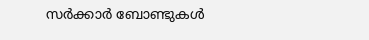സർക്കാർ ബോണ്ടുകൾ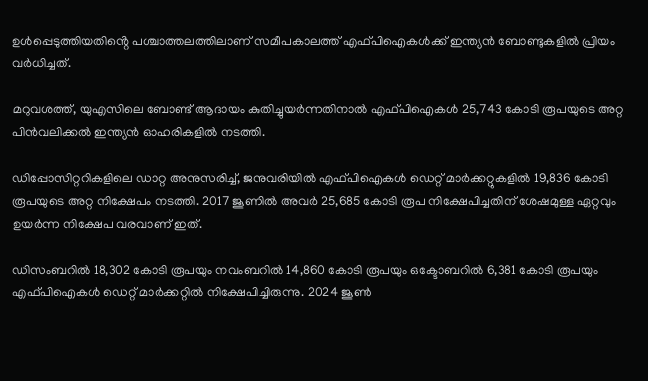ഉൾപ്പെടുത്തിയതിൻ്റെ പശ്ചാത്തലത്തിലാണ് സമീപകാലത്ത് എഫ്‍പിഐകള്‍ക്ക് ഇന്ത്യന്‍ ബോണ്ടുകളില്‍ പ്രിയം വര്‍ധിച്ചത്.

മറുവശത്ത്, യുഎസിലെ ബോണ്ട് ആദായം കുതിച്ചുയർന്നതിനാൽ എഫ്‍പിഐകള്‍ 25,743 കോടി രൂപയുടെ അറ്റ പിന്‍വലിക്കല്‍ ഇന്ത്യൻ ഓഹരികളില്‍ നടത്തി.

ഡിപ്പോസിറ്ററികളിലെ ഡാറ്റ അനുസരിച്ച്, ജനുവരിയിൽ എഫ്‍പിഐകൾ ഡെറ്റ് മാർക്കറ്റുകളിൽ 19,836 കോടി രൂപയുടെ അറ്റ നിക്ഷേപം നടത്തി. 2017 ജൂണിൽ അവർ 25,685 കോടി രൂപ നിക്ഷേപിച്ചതിന് ശേഷമുള്ള ഏറ്റവും ഉയർന്ന നിക്ഷേപ വരവാണ് ഇത്.

ഡിസംബറിൽ 18,302 കോടി രൂപയും നവംബറിൽ 14,860 കോടി രൂപയും ഒക്ടോബറിൽ 6,381 കോടി രൂപയും എഫ്പിഐകൾ ഡെറ്റ് മാർക്കറ്റിൽ നിക്ഷേപിച്ചിരുന്നു. 2024 ജൂൺ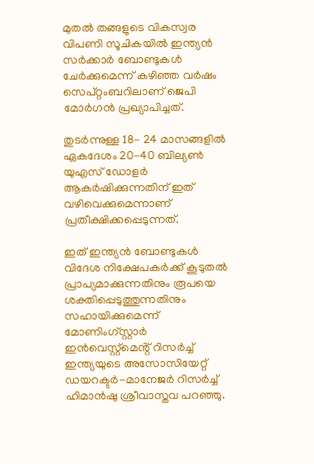മുതൽ തങ്ങളുടെ വികസ്വര വിപണി സൂചികയിൽ ഇന്ത്യൻ സർക്കാർ ബോണ്ടുകൾ ചേർക്കുമെന്ന് കഴിഞ്ഞ വർഷം സെപ്റ്റംബറിലാണ് ജെപി മോര്‍ഗന്‍ പ്രഖ്യാപിച്ചത്.

തുടർന്നുള്ള 18- 24 മാസങ്ങളിൽ ഏകദേശം 20-40 ബില്യൺ യുഎസ് ഡോളർ ആകർഷിക്കുന്നതിന് ഇത് വഴിവെക്കുമെന്നാണ് പ്രതീക്ഷിക്കപ്പെടുന്നത്.

ഇത് ഇന്ത്യൻ ബോണ്ടുകൾ വിദേശ നിക്ഷേപകർക്ക് കൂടുതൽ പ്രാപ്യമാക്കുന്നതിനും രൂപയെ ശക്തിപ്പെടുത്തുന്നതിനും സഹായിക്കുമെന്ന് മോണിംഗ്സ്റ്റാർ ഇൻവെസ്റ്റ്‌മെൻ്റ് റിസർച്ച് ഇന്ത്യയുടെ അസോസിയേറ്റ് ഡയറക്ടർ-മാനേജർ റിസർച്ച് ഹിമാൻഷു ശ്രീവാസ്തവ പറഞ്ഞു.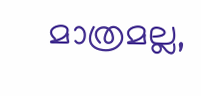മാത്രമല്ല,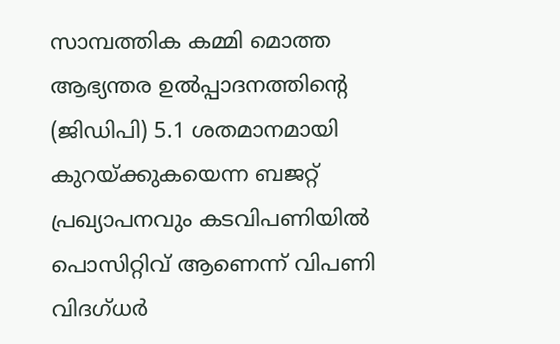സാമ്പത്തിക കമ്മി മൊത്ത ആഭ്യന്തര ഉൽപ്പാദനത്തിൻ്റെ (ജിഡിപി) 5.1 ശതമാനമായി കുറയ്ക്കുകയെന്ന ബജറ്റ് പ്രഖ്യാപനവും കടവിപണിയില്‍ പൊസിറ്റിവ് ആണെന്ന് വിപണി വിദഗ്ധര്‍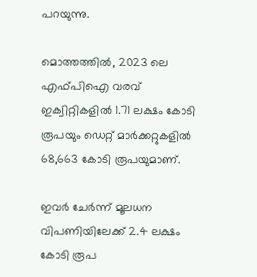പറയുന്നു.

മൊത്തത്തിൽ, 2023 ലെ എഫ്‍പിഐ വരവ് ഇക്വിറ്റികളിൽ 1.71 ലക്ഷം കോടി രൂപയും ഡെറ്റ് മാർക്കറ്റുകളിൽ 68,663 കോടി രൂപയുമാണ്.

ഇവർ ചേർന്ന് മൂലധന വിപണിയിലേക്ക് 2.4 ലക്ഷം കോടി രൂപ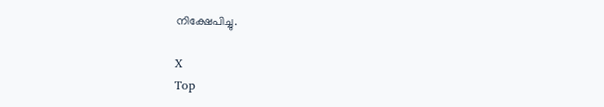നിക്ഷേപിച്ചു.

X
Top